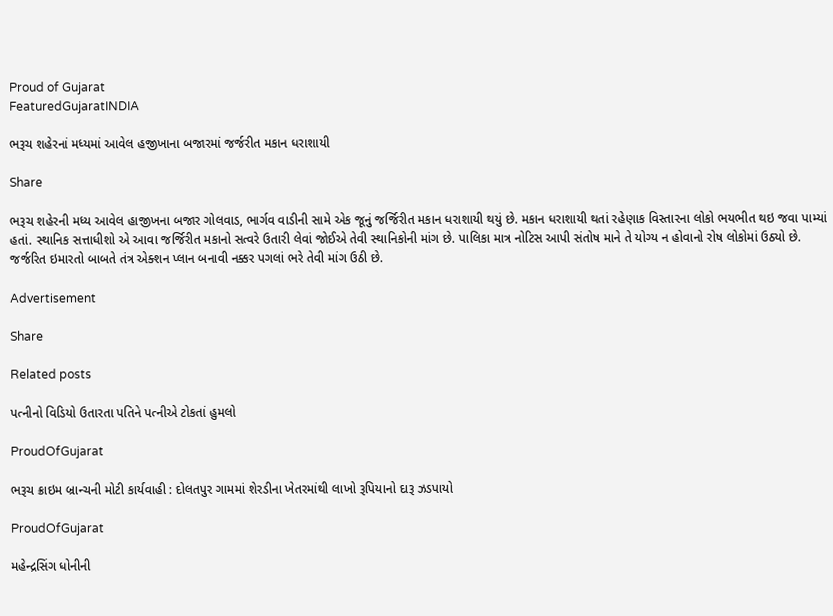Proud of Gujarat
FeaturedGujaratINDIA

ભરૂચ શહેરનાં મધ્યમાં આવેલ હજીખાના બજારમાં જર્જરીત મકાન ધરાશાયી

Share

ભરૂચ શહેરની મધ્ય આવેલ હાજીખના બજાર ગોલવાડ, ભાર્ગવ વાડીની સામે એક જૂનું જર્જિરીત મકાન ધરાશાયી થયું છે. મકાન ધરાશાયી થતાં રહેણાક વિસ્તારના લોકો ભયભીત થઇ જવા પામ્યાં હતાં. સ્થાનિક સત્તાધીશો એ આવા જર્જિરીત મકાનો સત્વરે ઉતારી લેવાં જોઈએ તેવી સ્થાનિકોની માંગ છે. પાલિકા માત્ર નોટિસ આપી સંતોષ માને તે યોગ્ય ન હોવાનો રોષ લોકોમાં ઉઠ્યો છે. જર્જરિત ઇમારતો બાબતે તંત્ર એક્શન પ્લાન બનાવી નક્કર પગલાં ભરે તેવી માંગ ઉઠી છે.

Advertisement

Share

Related posts

પત્નીનો વિડિયો ઉતારતા પતિને પત્નીએ ટોકતાં હુમલો

ProudOfGujarat

ભરૂચ ક્રાઇમ બ્રાન્ચની મોટી કાર્યવાહી : દોલતપુર ગામમાં શેરડીના ખેતરમાંથી લાખો રૂપિયાનો દારૂ ઝડપાયો

ProudOfGujarat

મહેન્દ્રસિંગ ધોનીની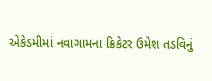એકેડમીમાં નવાગામના ક્રિકેટર ઉમેશ તડવિનું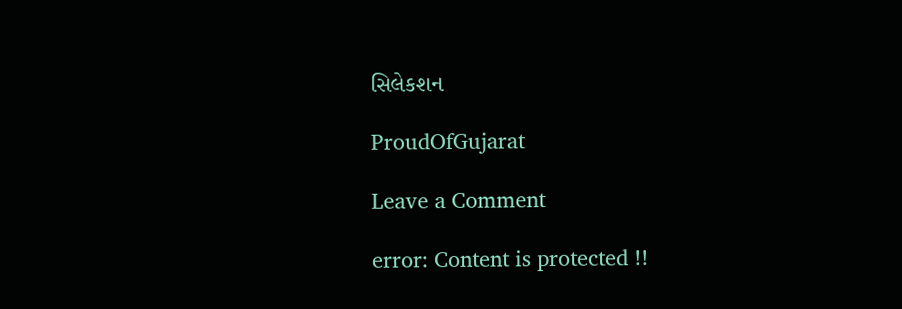સિલેકશન

ProudOfGujarat

Leave a Comment

error: Content is protected !!